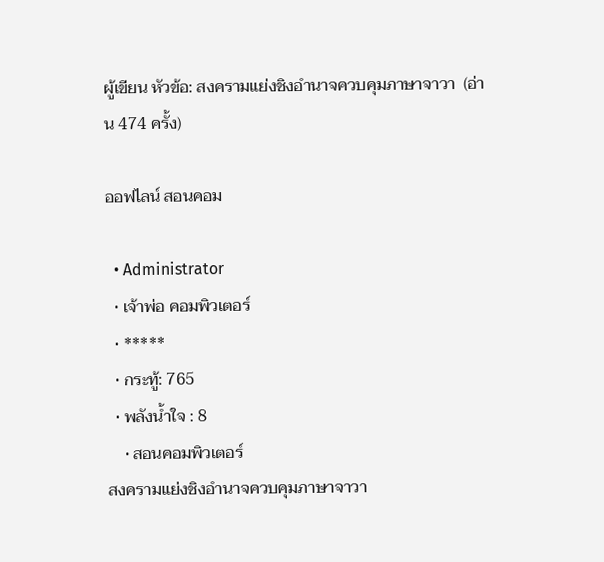ผู้เขียน หัวข้อ: สงครามแย่งชิงอำนาจควบคุมภาษาจาวา  (อ่าน 474 ครั้ง)

ออฟไลน์ สอนคอม

  • Administrator
  • เจ้าพ่อ คอมพิวเตอร์
  • *****
  • กระทู้: 765
  • พลังน้ำใจ : 8
    • สอนคอมพิวเตอร์
สงครามแย่งชิงอำนาจควบคุมภาษาจาวา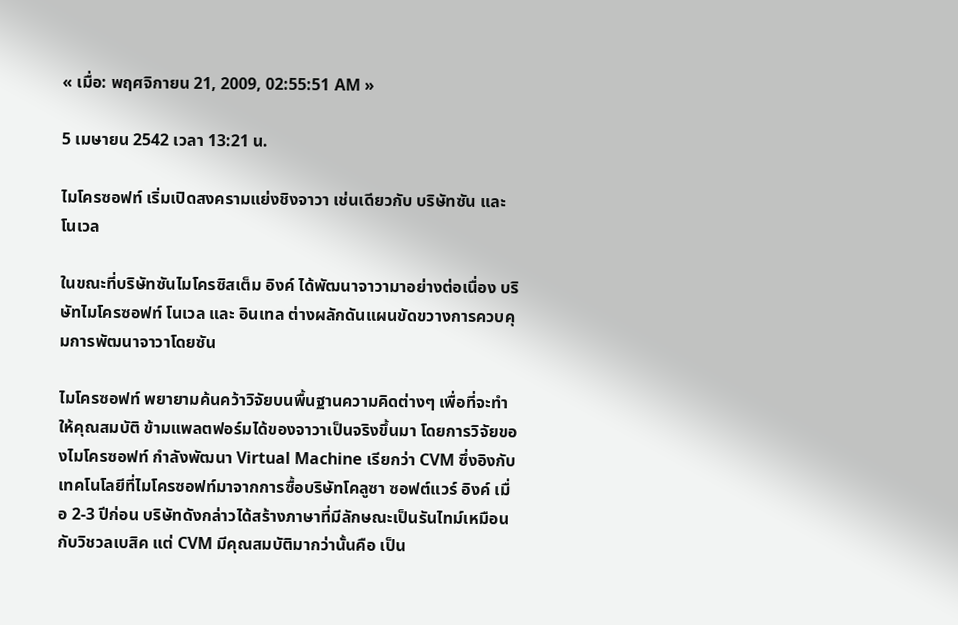« เมื่อ: พฤศจิกายน 21, 2009, 02:55:51 AM »

5 เมษายน 2542 เวลา 13:21 น.

ไมโครซอฟท์ เริ่มเปิดสงครามแย่งชิงจาวา เช่นเดียวกับ บริษัทซัน และโนเวล

ในขณะที่บริษัทซันไมโครซิสเต็ม อิงค์ ได้พัฒนาจาวามาอย่างต่อเนื่อง บริษัทไมโครซอฟท์ โนเวล และ อินเทล ต่างผลักดันแผนขัดขวางการควบคุมการพัฒนาจาวาโดยซัน

ไมโครซอฟท์ พยายามค้นคว้าวิจัยบนพื้นฐานความคิดต่างๆ เพื่อที่จะทำให้คุณสมบัติ ข้ามแพลตฟอร์มได้ของจาวาเป็นจริงขึ้นมา โดยการวิจัยของไมโครซอฟท์ กำลังพัฒนา Virtual Machine เรียกว่า CVM ซึ่งอิงกับเทคโนโลยีที่ไมโครซอฟท์มาจากการซื้อบริษัทโคลูซา ซอฟต์แวร์ อิงค์ เมื่อ 2-3 ปีก่อน บริษัทดังกล่าวได้สร้างภาษาที่มีลักษณะเป็นรันไทม์เหมือนกับวิชวลเบสิค แต่ CVM มีคุณสมบัติมากว่านั้นคือ เป็น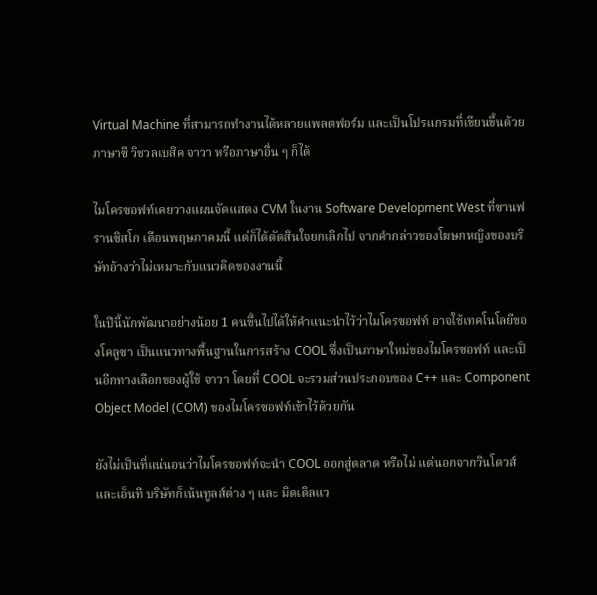Virtual Machine ที่สามารถทำงานได้หลายแพลตฟอร์ม และเป็นโปรแกรมที่เขียนขึ้นด้วยภาษาซี วิชวลเบสิค จาวา หรือภาษาอื่น ๆ ก็ได้

ไมโครซอฟท์เคยวางแผนจัดแสดง CVM ในงาน Software Development West ที่ซานฟรานซิสโก เดือนพฤษภาคมนี้ แต่ก็ได้ตัดสินใจยกเลิกไป จากคำกล่าวของโฆษกหญิงของบริษัทอ้างว่าไม่เหมาะกับแนวคิดของงานนี้

ในปีนี้นักพัฒนาอย่างน้อย 1 คนขึ้นไปได้ให้คำแนะนำไว้ว่าไมโครซอฟท์ อาจใช้เทคโนโลยีของโคลูซา เป็นแนวทางพื้นฐานในการสร้าง COOL ซึ่งเป็นภาษาใหม่ของไมโครซอฟท์ และเป็นอีกทางเลือกของผู้ใช้ จาวา โดยที่ COOL จะรวมส่วนประกอบของ C++ และ Component Object Model (COM) ของไมโครซอฟท์เข้าไว้ด้วยกัน

ยังไม่เป็นที่แน่นอนว่าไมโครซอฟท์จะนำ COOL ออกสู่ตลาด หรือไม่ แต่นอกจากวินโดวส์ และเอ็นที บริษัทก็เน้นทูลส์ต่าง ๆ และ มิดเดิลแว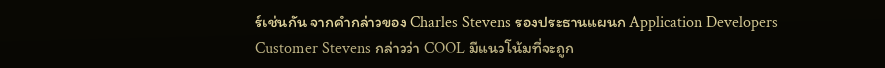ร์เช่นกัน จากคำกล่าวของ Charles Stevens รองประธานแผนก Application Developers Customer Stevens กล่าวว่า COOL มีแนวโน้มที่จะถูก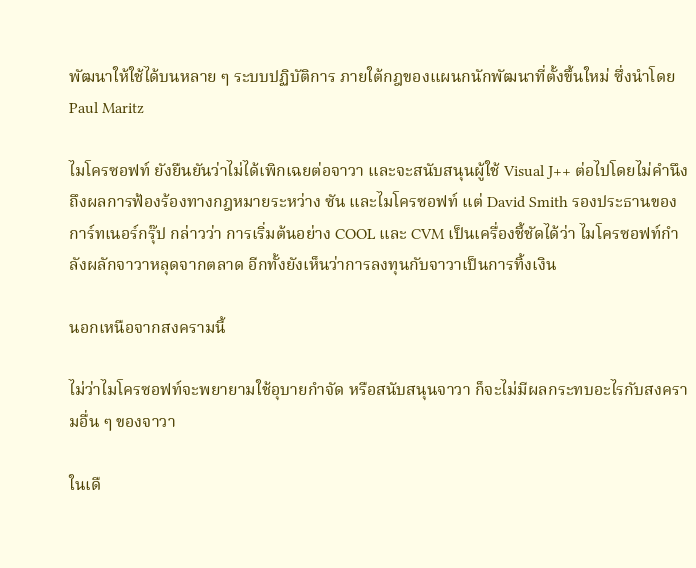พัฒนาให้ใช้ได้บนหลาย ๆ ระบบปฏิบัติการ ภายใต้กฎของแผนกนักพัฒนาที่ตั้งขึ้นใหม่ ซึ่งนำโดย Paul Maritz

ไมโครซอฟท์ ยังยืนยันว่าไม่ได้เพิกเฉยต่อจาวา และจะสนับสนุนผู้ใช้ Visual J++ ต่อไปโดยไม่คำนึงถึงผลการฟ้องร้องทางกฎหมายระหว่าง ซัน และไมโครซอฟท์ แต่ David Smith รองประธานของการ์ทเนอร์กรุ๊ป กล่าวว่า การเริ่มต้นอย่าง COOL และ CVM เป็นเครื่องชี้ชัดได้ว่า ไมโครซอฟท์กำลังผลักจาวาหลุดจากตลาด อีกทั้งยังเห็นว่าการลงทุนกับจาวาเป็นการทิ้งเงิน

นอกเหนือจากสงครามนี้

ไม่ว่าไมโครซอฟท์จะพยายามใช้อุบายกำจัด หรือสนับสนุนจาวา ก็จะไม่มีผลกระทบอะไรกับสงครามอื่น ๆ ของจาวา

ในเดื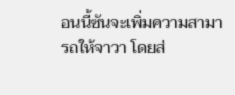อนนี้ซันจะเพิ่มความสามารถให้จาวา โดยส่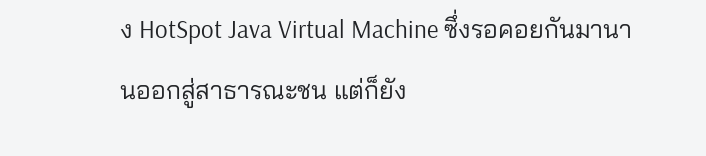ง HotSpot Java Virtual Machine ซึ่งรอคอยกันมานานออกสู่สาธารณะชน แต่ก็ยัง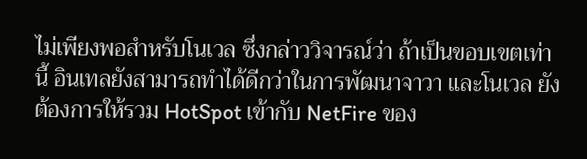ไม่เพียงพอสำหรับโนเวล ซึ่งกล่าววิจารณ์ว่า ถ้าเป็นขอบเขตเท่านี้ อินเทลยังสามารถทำได้ดีกว่าในการพัฒนาจาวา และโนเวล ยังต้องการให้รวม HotSpot เข้ากับ NetFire ของ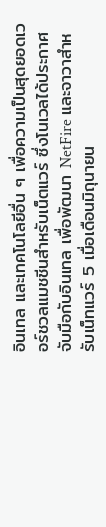อินเทล และเทคโนโลยีอื่น ๆ เพื่อความเป็นสุดยอดเวอร์ชวลแมชชีนสำหรับเน็ตแวร์ ซึ่งโนเวลได้ประกาศจับมือกับอินเทล เพื่อพัฒนา NetFire และจาวาสำหรับเน็ทแวร์ 5 เมื่อเดือนมิถุนายน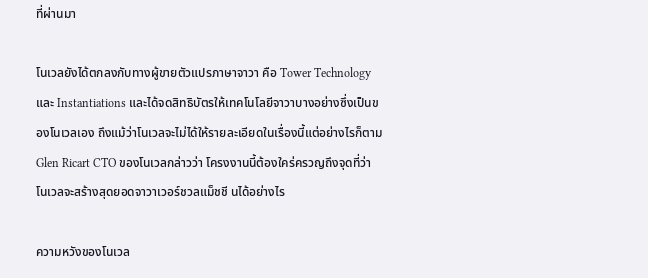ที่ผ่านมา

โนเวลยังได้ตกลงกับทางผู้ขายตัวแปรภาษาจาวา คือ Tower Technology และ Instantiations และได้จดสิทธิบัตรให้เทคโนโลยีจาวาบางอย่างซึ่งเป็นของโนเวลเอง ถึงแม้ว่าโนเวลจะไม่ได้ให้รายละเอียดในเรื่องนี้แต่อย่างไรก็ตาม Glen Ricart CTO ของโนเวลกล่าวว่า โครงงานนี้ต้องใคร่ครวญถึงจุดที่ว่าโนเวลจะสร้างสุดยอดจาวาเวอร์ชวลแม็ชชี นได้อย่างไร

ความหวังของโนเวล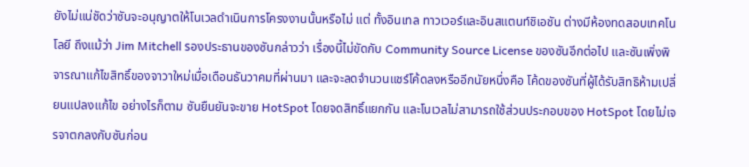ยังไม่แน่ชัดว่าซันจะอนุญาตให้โนเวลดำเนินการโครงงานนั้นหรือไม่ แต่ ทั้งอินเทล ทาวเวอร์และอินสแตนท์ชิเอชัน ต่างมีห้องทดสอบเทคโนโลยี ถึงแม้ว่า Jim Mitchell รองประธานของซันกล่าวว่า เรื่องนี้ไม่ขัดกับ Community Source License ของซันอีกต่อไป และซันเพิ่งพิจารณาแก้ไขสิทธิ์ของจาวาใหม่เมื่อเดือนธันวาคมที่ผ่านมา และจะลดจำนวนแชร์โค้ดลงหรืออีกนัยหนึ่งคือ โค้ดของซันที่ผู้ได้รับสิทธิห้ามเปลี่ยนแปลงแก้ไข อย่างไรก็ตาม ซันยืนยันจะขาย HotSpot โดยจดสิทธิ์แยกกัน และโนเวลไม่สามารถใช้ส่วนประกอบของ HotSpot โดยไม่เจรจาตกลงกับซันก่อน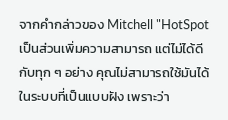จากคำกล่าวของ Mitchell "HotSpot เป็นส่วนเพิ่มความสามารถ แต่ไม่ได้ดีกับทุก ๆ อย่าง คุณไม่สามารถใช้มันได้ในระบบที่เป็นแบบฝัง เพราะว่า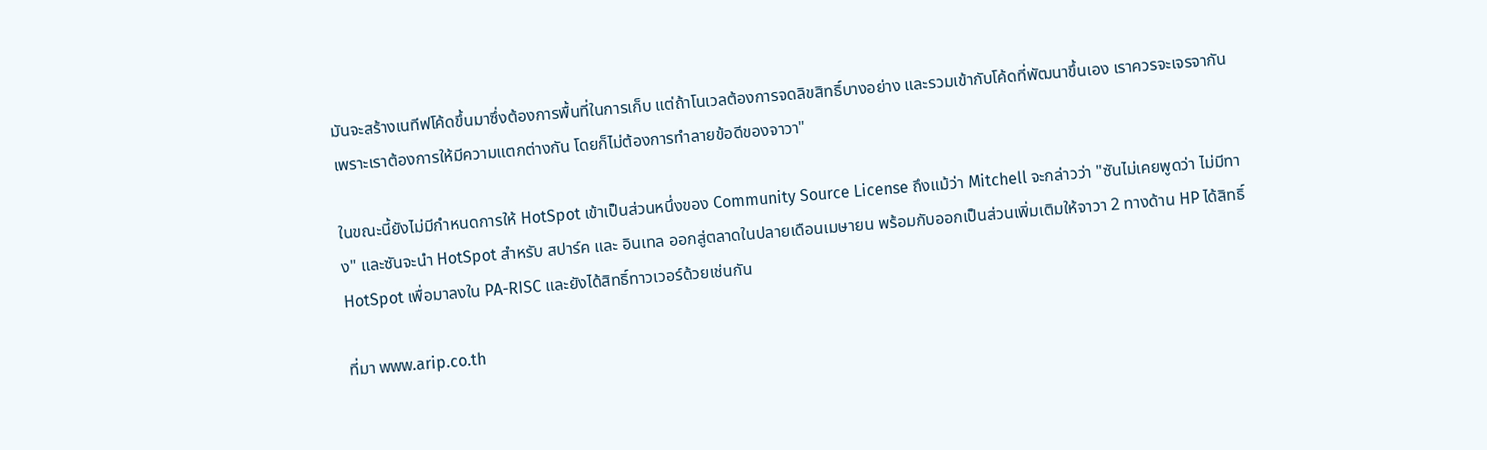มันจะสร้างเนทีฟโค้ดขึ้นมาซึ่งต้องการพื้นที่ในการเก็บ แต่ถ้าโนเวลต้องการจดลิขสิทธิ์บางอย่าง และรวมเข้ากับโค้ดที่พัฒนาขึ้นเอง เราควรจะเจรจากัน เพราะเราต้องการให้มีความแตกต่างกัน โดยก็ไม่ต้องการทำลายข้อดีของจาวา"

ในขณะนี้ยังไม่มีกำหนดการให้ HotSpot เข้าเป็นส่วนหนึ่งของ Community Source License ถึงแม้ว่า Mitchell จะกล่าวว่า "ซันไม่เคยพูดว่า ไม่มีทาง" และซันจะนำ HotSpot สำหรับ สปาร์ค และ อินเทล ออกสู่ตลาดในปลายเดือนเมษายน พร้อมกับออกเป็นส่วนเพิ่มเติมให้จาวา 2 ทางด้าน HP ได้สิทธิ์ HotSpot เพื่อมาลงใน PA-RISC และยังได้สิทธิ์ทาวเวอร์ด้วยเช่นกัน

ที่มา www.arip.co.th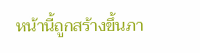หน้านี้ถูกสร้างขึ้นภา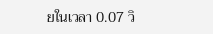ยในเวลา 0.07 วิ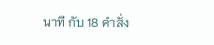นาที กับ 18 คำสั่ง